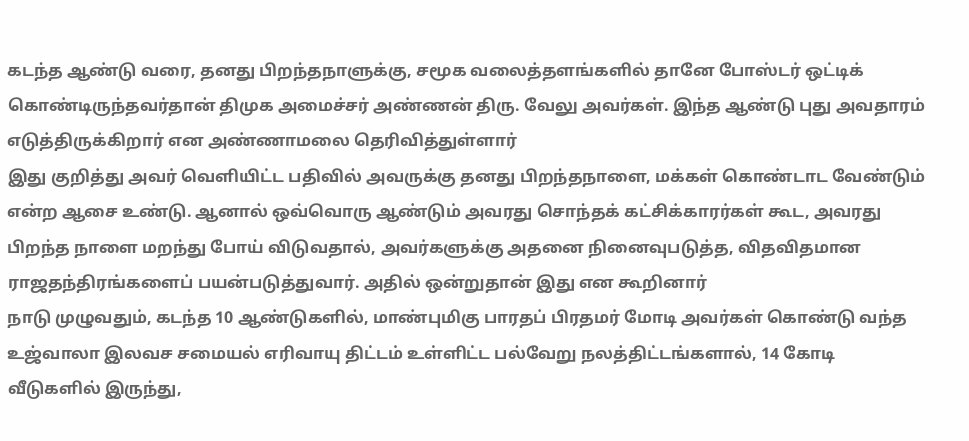கடந்த ஆண்டு வரை, தனது பிறந்தநாளுக்கு, சமூக வலைத்தளங்களில் தானே போஸ்டர் ஒட்டிக் கொண்டிருந்தவர்தான் திமுக அமைச்சர் அண்ணன் திரு. வேலு அவர்கள். இந்த ஆண்டு புது அவதாரம் எடுத்திருக்கிறார் என அண்ணாமலை தெரிவித்துள்ளார்
இது குறித்து அவர் வெளியிட்ட பதிவில் அவருக்கு தனது பிறந்தநாளை, மக்கள் கொண்டாட வேண்டும் என்ற ஆசை உண்டு. ஆனால் ஒவ்வொரு ஆண்டும் அவரது சொந்தக் கட்சிக்காரர்கள் கூட, அவரது பிறந்த நாளை மறந்து போய் விடுவதால், அவர்களுக்கு அதனை நினைவுபடுத்த, விதவிதமான ராஜதந்திரங்களைப் பயன்படுத்துவார். அதில் ஒன்றுதான் இது என கூறினார்
நாடு முழுவதும், கடந்த 10 ஆண்டுகளில், மாண்புமிகு பாரதப் பிரதமர் மோடி அவர்கள் கொண்டு வந்த உஜ்வாலா இலவச சமையல் எரிவாயு திட்டம் உள்ளிட்ட பல்வேறு நலத்திட்டங்களால், 14 கோடி வீடுகளில் இருந்து,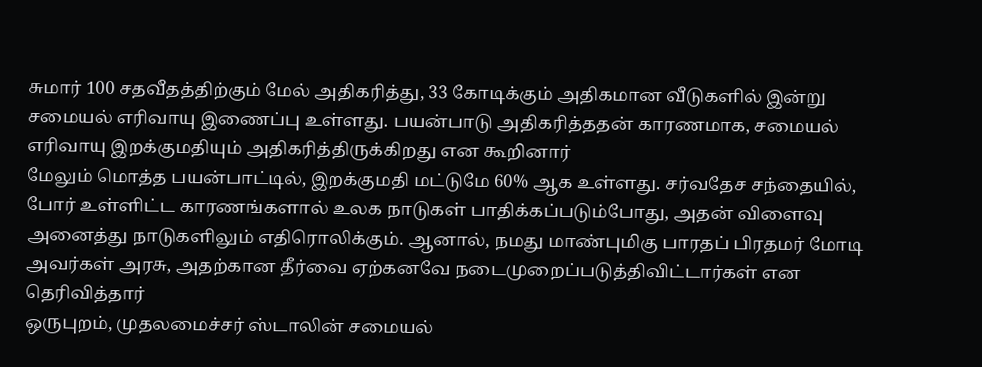சுமார் 100 சதவீதத்திற்கும் மேல் அதிகரித்து, 33 கோடிக்கும் அதிகமான வீடுகளில் இன்று சமையல் எரிவாயு இணைப்பு உள்ளது. பயன்பாடு அதிகரித்ததன் காரணமாக, சமையல் எரிவாயு இறக்குமதியும் அதிகரித்திருக்கிறது என கூறினார்
மேலும் மொத்த பயன்பாட்டில், இறக்குமதி மட்டுமே 60% ஆக உள்ளது. சர்வதேச சந்தையில், போர் உள்ளிட்ட காரணங்களால் உலக நாடுகள் பாதிக்கப்படும்போது, அதன் விளைவு அனைத்து நாடுகளிலும் எதிரொலிக்கும். ஆனால், நமது மாண்புமிகு பாரதப் பிரதமர் மோடி அவர்கள் அரசு, அதற்கான தீர்வை ஏற்கனவே நடைமுறைப்படுத்திவிட்டார்கள் என தெரிவித்தார்
ஒருபுறம், முதலமைச்சர் ஸ்டாலின் சமையல்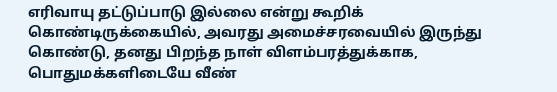எரிவாயு தட்டுப்பாடு இல்லை என்று கூறிக் கொண்டிருக்கையில், அவரது அமைச்சரவையில் இருந்து கொண்டு, தனது பிறந்த நாள் விளம்பரத்துக்காக, பொதுமக்களிடையே வீண்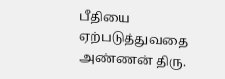பீதியை ஏற்படுத்துவதை அண்ணன் திரு.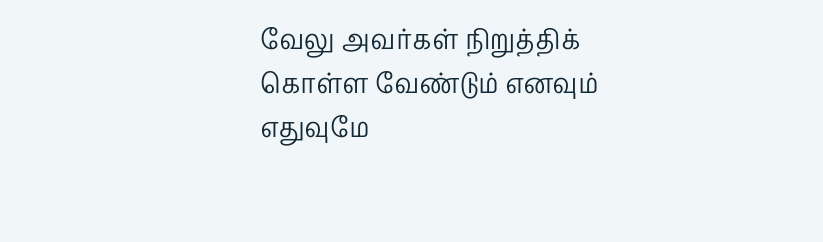வேலு அவர்கள் நிறுத்திக் கொள்ள வேண்டும் எனவும் எதுவுமே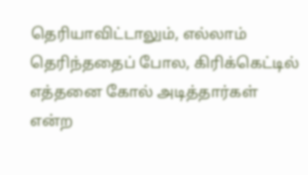தெரியாவிட்டாலும், எல்லாம் தெரிந்ததைப் போல, கிரிக்கெட்டில் எத்தனை கோல் அடித்தார்கள் என்ற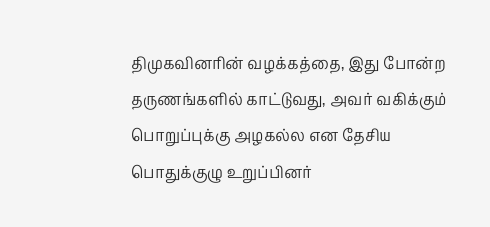திமுகவினரின் வழக்கத்தை, இது போன்ற தருணங்களில் காட்டுவது, அவர் வகிக்கும் பொறுப்புக்கு அழகல்ல என தேசிய பொதுக்குழு உறுப்பினர்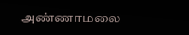அண்ணாமலை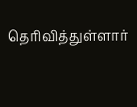தெரிவித்துள்ளார்